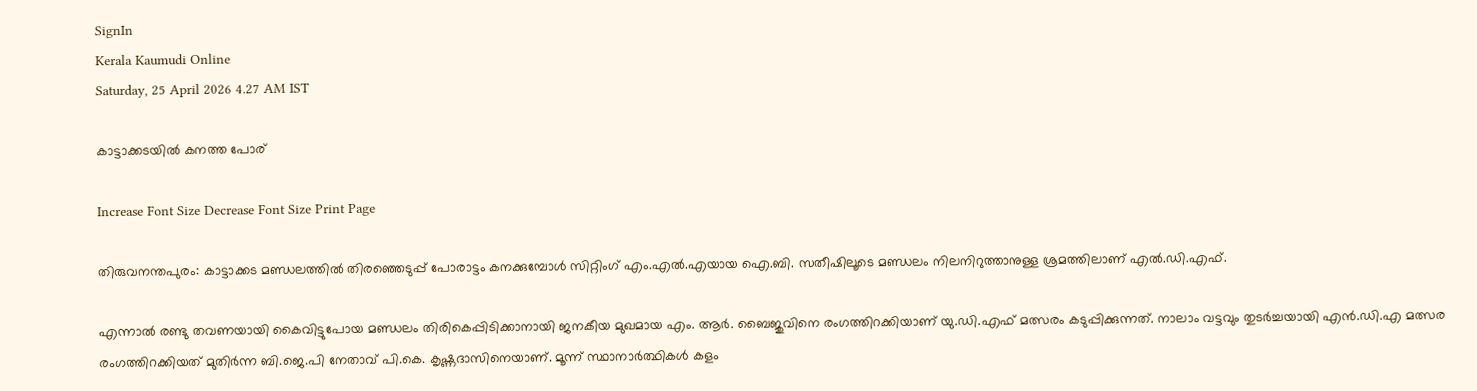SignIn
Kerala Kaumudi Online
Saturday, 25 April 2026 4.27 AM IST

കാട്ടാക്കടയിൽ കനത്ത പോര്

Increase Font Size Decrease Font Size Print Page

തിരുവനന്തപുരം: കാട്ടാക്കട മണ്ഡലത്തിൽ തിരഞ്ഞെടുപ്പ് പോരാട്ടം കനക്കുമ്പോൾ സിറ്റിംഗ് എം.എൽ.എയായ ഐ.ബി. സതീഷിലൂടെ മണ്ഡലം നിലനിറുത്താനുള്ള ശ്രമത്തിലാണ് എൽ.ഡി.എഫ്.

എന്നാൽ രണ്ടു തവണയായി കൈവിട്ടുപോയ മണ്ഡലം തിരികെപ്പിടിക്കാനായി ജനകീയ മുഖമായ എം. ആർ. ബൈജുവിനെ രംഗത്തിറക്കിയാണ് യു.ഡി.എഫ് മത്സരം കടുപ്പിക്കുന്നത്. നാലാം വട്ടവും തുടർച്ചയായി എൻ.ഡി.എ മത്സര രംഗത്തിറക്കിയത് മുതിർന്ന ബി.ജെ.പി നേതാവ് പി.കെ. കൃഷ്ണദാസിനെയാണ്. മൂന്ന് സ്ഥാനാർത്ഥികൾ കളം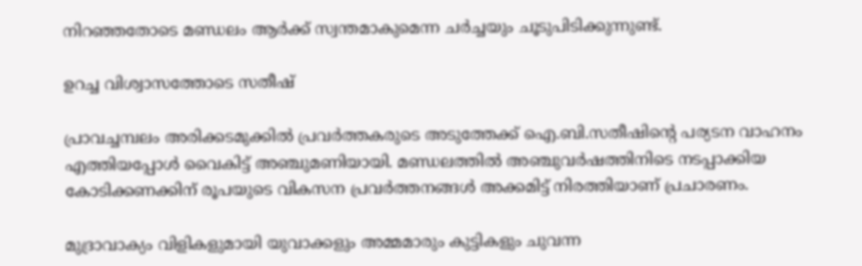നിറഞ്ഞതോടെ മണ്ഡലം ആർക്ക് സ്വന്തമാകുമെന്ന ചർച്ചയും ചൂടുപിടിക്കുന്നുണ്ട്.

ഉറച്ച വിശ്വാസത്തോടെ സതീഷ്

പ്രാവച്ചമ്പലം അരിക്കടമുക്കിൽ പ്രവർത്തകരുടെ അടുത്തേക്ക് ഐ.ബി.സതീഷിന്റെ പര്യടന വാഹനം എത്തിയപ്പോൾ വൈകിട്ട് അഞ്ചുമണിയായി. മണ്ഡലത്തിൽ അഞ്ചുവർഷത്തിനിടെ നടപ്പാക്കിയ കോടിക്കണക്കിന് രൂപയുടെ വികസന പ്രവർത്തനങ്ങൾ അക്കമിട്ട് നിരത്തിയാണ് പ്രചാരണം.

മുദ്രാവാക്യം വിളികളുമായി യുവാക്കളും അമ്മമാരും കുട്ടികളും ചുവന്ന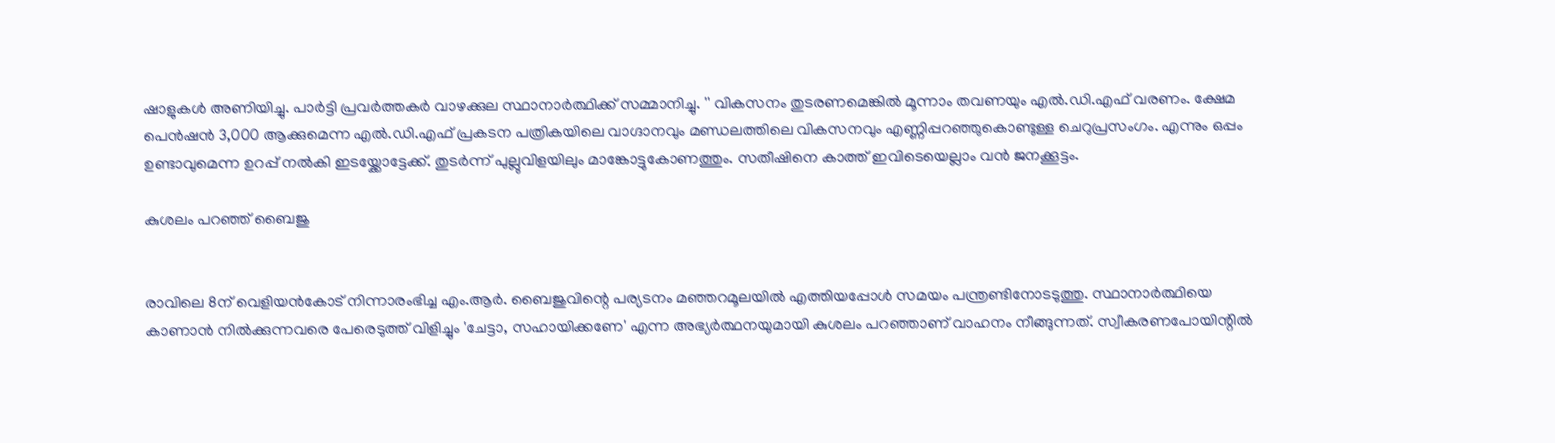ഷാളുകൾ അണിയിച്ചു. പാർട്ടി പ്രവർത്തകർ വാഴക്കുല സ്ഥാനാർത്ഥിക്ക് സമ്മാനിച്ചു. '' വികസനം തുടരണമെങ്കിൽ മൂന്നാം തവണയും എൽ.ഡി.എഫ് വരണം. ക്ഷേമ പെൻഷൻ 3,000 ആക്കുമെന്ന എൽ.ഡി.എഫ് പ്രകടന പത്രികയിലെ വാഗ്ദാനവും മണ്ഡലത്തിലെ വികസനവും എണ്ണിപ്പറഞ്ഞുകൊണ്ടുള്ള ചെറുപ്രസംഗം. എന്നും ഒപ്പം ഉണ്ടാവുമെന്ന ഉറപ്പ് നൽകി ഇടയ്ക്കോട്ടേക്ക്. തുടർന്ന് പുല്ലുവിളയിലും മാങ്കോട്ടുകോണത്തും. സതീഷിനെ കാത്ത് ഇവിടെയെല്ലാം വൻ ജനക്കൂട്ടം.

കുശലം പറഞ്ഞ് ബൈജു


രാവിലെ 8ന് വെളിയൻകോട് നിന്നാരംഭിച്ച എം.ആർ. ബൈജുവിന്റെ പര്യടനം മഞ്ഞറമൂലയിൽ എത്തിയപ്പോൾ സമയം പന്ത്രണ്ടിനോടടുത്തു. സ്ഥാനാർത്ഥിയെ കാണാൻ നിൽക്കുന്നവരെ പേരെടുത്ത് വിളിച്ചും 'ചേട്ടാ, സഹായിക്കണേ' എന്ന അഭ്യർത്ഥനയുമായി കുശലം പറഞ്ഞാണ് വാഹനം നീങ്ങുന്നത്. സ്വീകരണപോയിന്റിൽ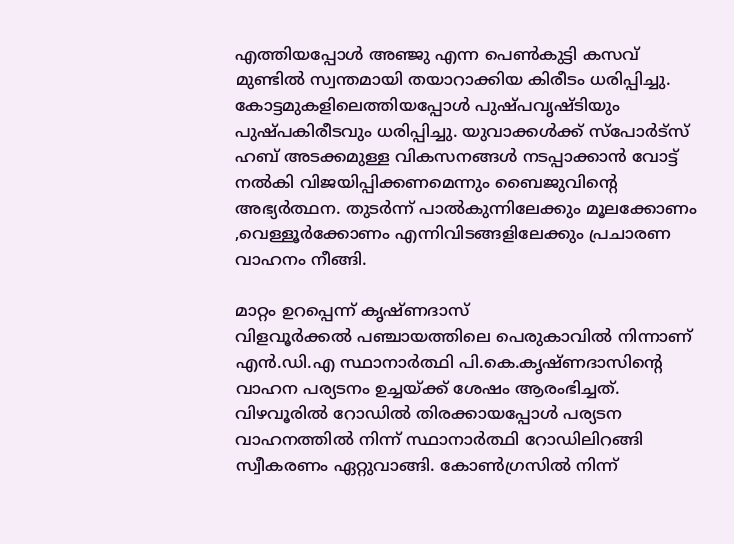എത്തിയപ്പോൾ അഞ്ജു എന്ന പെൺകുട്ടി കസവ് മുണ്ടിൽ സ്വന്തമായി തയാറാക്കിയ കിരീടം ധരിപ്പിച്ചു.
കോട്ടമുകളിലെത്തിയപ്പോൾ പുഷ്പവൃഷ്ടിയും പുഷ്പകിരീടവും ധരിപ്പിച്ചു. യുവാക്കൾക്ക് സ്പോർട്സ് ഹബ് അടക്കമുള്ള വികസനങ്ങൾ നടപ്പാക്കാൻ വോട്ട് നൽകി വിജയിപ്പിക്കണമെന്നും ബൈജുവിന്റെ അഭ്യർത്ഥന. തുടർന്ന് പാൽകുന്നിലേക്കും മൂലക്കോണം ,വെള്ളൂർക്കോണം എന്നിവിടങ്ങളിലേക്കും പ്രചാരണ വാഹനം നീങ്ങി.

മാറ്റം ഉറപ്പെന്ന് കൃഷ്ണദാസ്
വിളവൂർക്കൽ പഞ്ചായത്തിലെ പെരുകാവിൽ നിന്നാണ് എൻ.ഡി.എ സ്ഥാനാർത്ഥി പി.കെ.കൃഷ്ണദാസിന്റെ വാഹന പര്യടനം ഉച്ചയ്‌ക്ക് ശേഷം ആരംഭിച്ചത്. വിഴവൂരിൽ റോഡിൽ തിരക്കായപ്പോൾ പര്യടന വാഹനത്തിൽ നിന്ന് സ്ഥാനാർത്ഥി റോഡിലിറങ്ങി സ്വീകരണം ഏറ്റുവാങ്ങി. കോൺഗ്രസിൽ നിന്ന്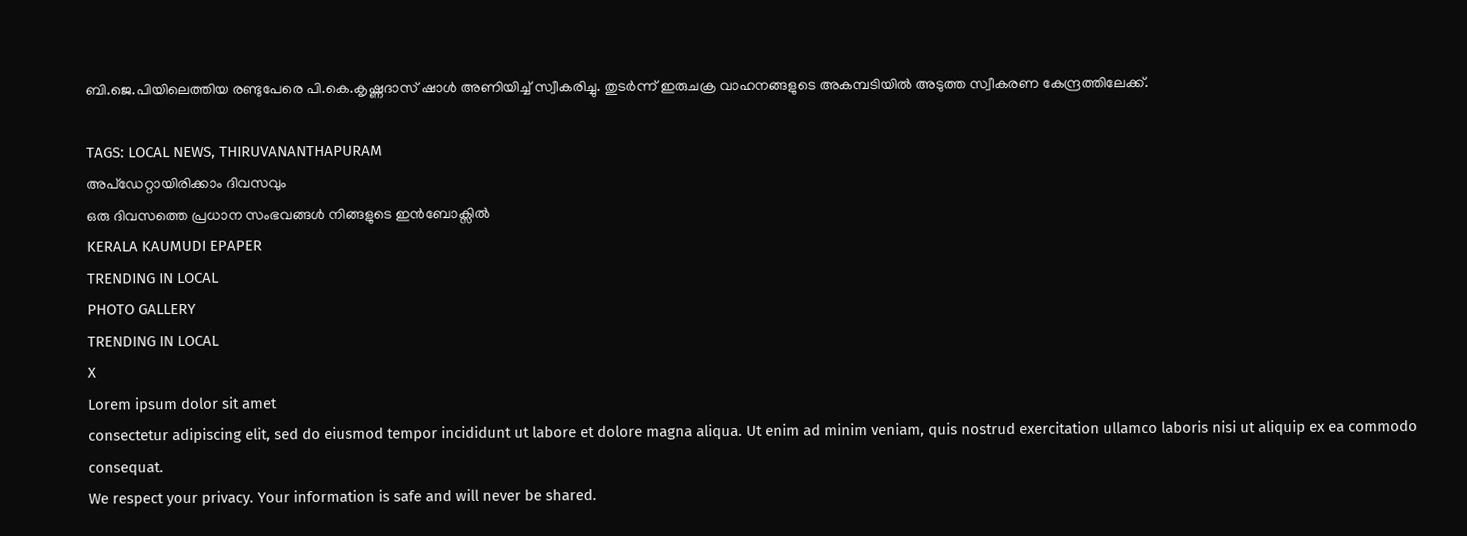ബി.ജെ.പിയിലെത്തിയ രണ്ടുപേരെ പി.കെ.കൃഷ്ണദാസ് ഷാൾ അണിയിച്ച് സ്വീകരിച്ചു. തുടർന്ന് ഇരുചക്ര വാഹനങ്ങളുടെ അകമ്പടിയിൽ അടുത്ത സ്വീകരണ കേന്ദ്രത്തിലേക്ക്.

TAGS: LOCAL NEWS, THIRUVANANTHAPURAM
അപ്ഡേറ്റായിരിക്കാം ദിവസവും
ഒരു ദിവസത്തെ പ്രധാന സംഭവങ്ങൾ നിങ്ങളുടെ ഇൻബോക്സിൽ
KERALA KAUMUDI EPAPER
TRENDING IN LOCAL
PHOTO GALLERY
TRENDING IN LOCAL
X
Lorem ipsum dolor sit amet
consectetur adipiscing elit, sed do eiusmod tempor incididunt ut labore et dolore magna aliqua. Ut enim ad minim veniam, quis nostrud exercitation ullamco laboris nisi ut aliquip ex ea commodo consequat.
We respect your privacy. Your information is safe and will never be shared.